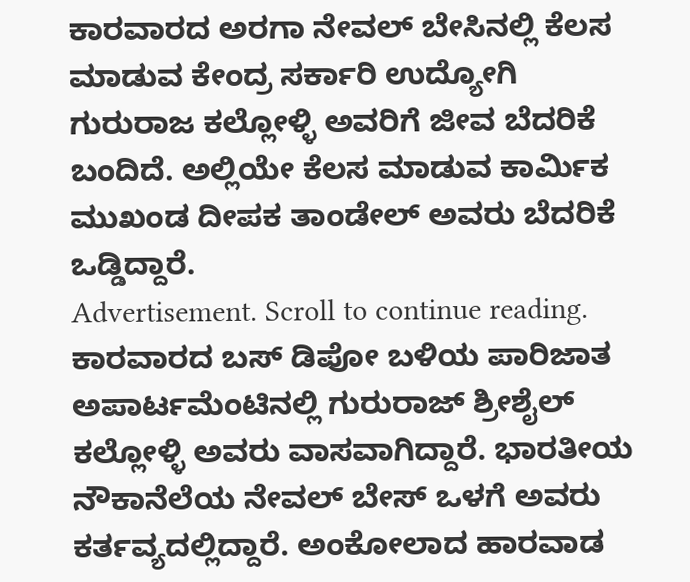ಕಾರವಾರದ ಅರಗಾ ನೇವಲ್ ಬೇಸಿನಲ್ಲಿ ಕೆಲಸ ಮಾಡುವ ಕೇಂದ್ರ ಸರ್ಕಾರಿ ಉದ್ಯೋಗಿ ಗುರುರಾಜ ಕಲ್ಲೋಳ್ಳಿ ಅವರಿಗೆ ಜೀವ ಬೆದರಿಕೆ ಬಂದಿದೆ. ಅಲ್ಲಿಯೇ ಕೆಲಸ ಮಾಡುವ ಕಾರ್ಮಿಕ ಮುಖಂಡ ದೀಪಕ ತಾಂಡೇಲ್ ಅವರು ಬೆದರಿಕೆ ಒಡ್ಡಿದ್ದಾರೆ.
Advertisement. Scroll to continue reading.
ಕಾರವಾರದ ಬಸ್ ಡಿಪೋ ಬಳಿಯ ಪಾರಿಜಾತ ಅಪಾರ್ಟಮೆಂಟಿನಲ್ಲಿ ಗುರುರಾಜ್ ಶ್ರೀಶೈಲ್ ಕಲ್ಲೋಳ್ಳಿ ಅವರು ವಾಸವಾಗಿದ್ದಾರೆ. ಭಾರತೀಯ ನೌಕಾನೆಲೆಯ ನೇವಲ್ ಬೇಸ್ ಒಳಗೆ ಅವರು ಕರ್ತವ್ಯದಲ್ಲಿದ್ದಾರೆ. ಅಂಕೋಲಾದ ಹಾರವಾಡ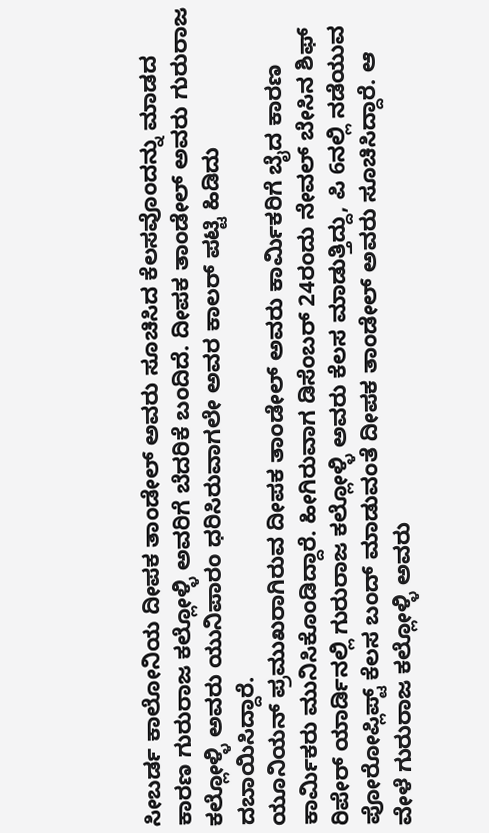ಸೀಬರ್ಡ ಕಾಲೋನಿಯ ದೀಪಕ ತಾಂಡೇಲ್ ಅವರು ಸೂಚಿಸಿದ ಕೆಲಸವೊಂದನ್ನು ಮಾಡದ ಕಾರಣ ಗುರುರಾಜ ಕಲ್ಲೋಳ್ಳಿ ಅವರಿಗೆ ಬೆದರಿಕೆ ಬಂದಿದೆ. ದೀಪಕ ತಾಂಡೇಲ್ ಅವರು ಗುರುರಾಜ ಕಲ್ಲೋಳ್ಳಿ ಅವರು ಯುನಿಪಾರಂ ಧರಿಸಿರುವಾಗಲೇ ಅವರ ಕಾಲರ್ ಪಟ್ಟಿ ಹಿಡಿದು ದಬಾಯಿಸಿದ್ದಾರೆ.
ಯೂನಿಯನ್ ಪ್ರಮುಖರಾಗಿರುವ ದೀಪಕ ತಾಂಡೇಲ್ ಅವರು ಕಾರ್ಮಿಕರಿಗೆ ಬೈದ ಕಾರಣ ಕಾರ್ಮಿಕರು ಮುನಿಸಿಕೊಂಡಿದ್ದಾರೆ. ಹೀಗಿರುವಾಗ ಡಿಸೆಂಬರ್ 24ರಂದು ನೇವಲ್ ಬೇಸಿನ ಶಿಫ್ ರಿಪೇರ್ ಯಾರ್ಡಿನಲ್ಲಿ ಗುರುರಾಜ ಕಲ್ಲೋಳ್ಳಿ ಅವರು ಕೆಲಸ ಮಾಡುತ್ತಿದ್ದು, ಪಿ 6ನಲ್ಲಿ ನಡೆಯುವ ಪೋರೋಪ್ಲಿಪ್ಟ್ ಕೆಲಸ ಬಂದ್ ಮಾಡುವಂತೆ ದೀಪಕ ತಾಂಡೇಲ್ ಅವರು ಸೂಚಿಸಿದ್ದಾರೆ. ಆ ವೇಳೆ ಗುರುರಾಜ ಕಲ್ಲೋಳ್ಳಿ ಅವರು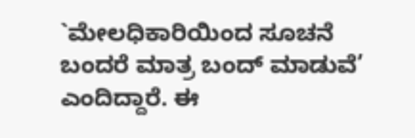`ಮೇಲಧಿಕಾರಿಯಿಂದ ಸೂಚನೆ ಬಂದರೆ ಮಾತ್ರ ಬಂದ್ ಮಾಡುವೆ’ ಎಂದಿದ್ದಾರೆ. ಈ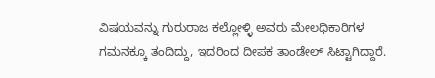ವಿಷಯವನ್ನು ಗುರುರಾಜ ಕಲ್ಲೋಳ್ಳಿ ಅವರು ಮೇಲಧಿಕಾರಿಗಳ ಗಮನಕ್ಕೂ ತಂದಿದ್ದು, ಇದರಿಂದ ದೀಪಕ ತಾಂಡೇಲ್ ಸಿಟ್ಟಾಗಿದ್ದಾರೆ.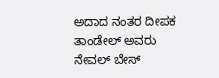ಅದಾದ ನಂತರ ದೀಪಕ ತಾಂಡೇಲ್ ಅವರು ನೇವಲ್ ಬೇಸ್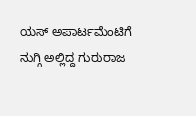ಯಸ್ ಅಪಾರ್ಟಮೆಂಟಿಗೆ ನುಗ್ಗಿ ಅಲ್ಲಿದ್ದ ಗುರುರಾಜ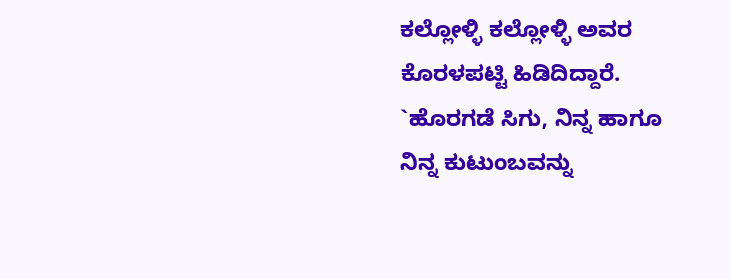ಕಲ್ಲೋಳ್ಳಿ ಕಲ್ಲೋಳ್ಳಿ ಅವರ ಕೊರಳಪಟ್ಟಿ ಹಿಡಿದಿದ್ದಾರೆ. `ಹೊರಗಡೆ ಸಿಗು, ನಿನ್ನ ಹಾಗೂ ನಿನ್ನ ಕುಟುಂಬವನ್ನು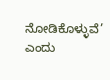ನೋಡಿಕೊಳ್ಳುವೆ’ ಎಂದು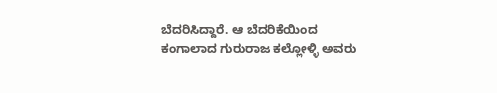ಬೆದರಿಸಿದ್ದಾರೆ. ಆ ಬೆದರಿಕೆಯಿಂದ ಕಂಗಾಲಾದ ಗುರುರಾಜ ಕಲ್ಲೋಳ್ಳಿ ಅವರು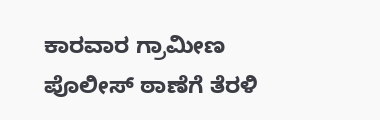ಕಾರವಾರ ಗ್ರಾಮೀಣ ಪೊಲೀಸ್ ಠಾಣೆಗೆ ತೆರಳಿ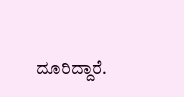ದೂರಿದ್ದಾರೆ.